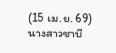(15 เม.ย. 69) นางสาวซาบี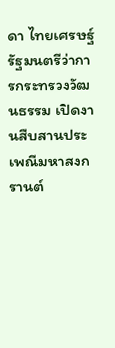ดา ไทยเศรษฐ์ รัฐมนตรีว่าการกระทรวงวัฒนธรรม เปิดงานสืบสานประเพณีมหาสงกรานต์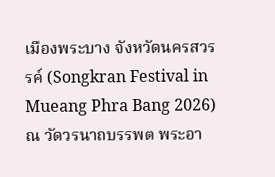เมืองพระบาง จังหวัดนครสวรรค์ (Songkran Festival in Mueang Phra Bang 2026) ณ วัดวรนาถบรรพต พระอา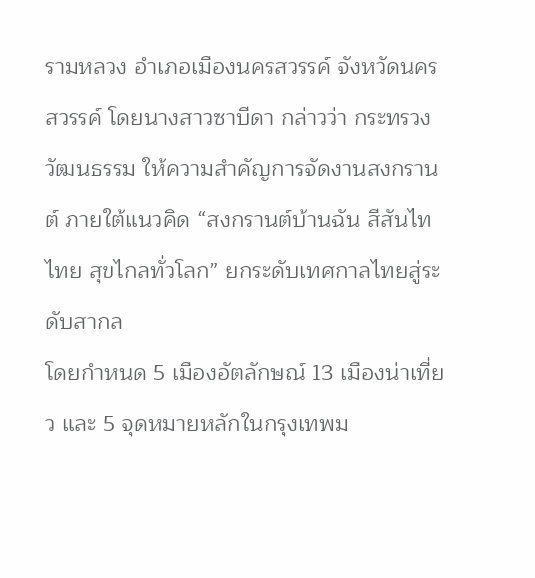รามหลวง อำเภอเมืองนครสวรรค์ จังหวัดนครสวรรค์ โดยนางสาวซาบีดา กล่าวว่า กระทรวงวัฒนธรรม ให้ความสำคัญการจัดงานสงกรานต์ ภายใต้แนวคิด “สงกรานต์บ้านฉัน สีสันไทไทย สุขไกลทั่วโลก” ยกระดับเทศกาลไทยสู่ระดับสากล
โดยกำหนด 5 เมืองอัตลักษณ์ 13 เมืองน่าเที่ยว และ 5 จุดหมายหลักในกรุงเทพม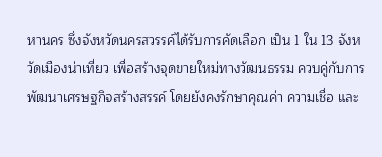หานคร ซึ่งจังหวัดนครสวรรค์ได้รับการคัดเลือก เป็น 1 ใน 13 จังหวัดเมืองน่าเที่ยว เพื่อสร้างจุดขายใหม่ทางวัฒนธรรม ควบคู่กับการพัฒนาเศรษฐกิจสร้างสรรค์ โดยยังคงรักษาคุณค่า ความเชื่อ และ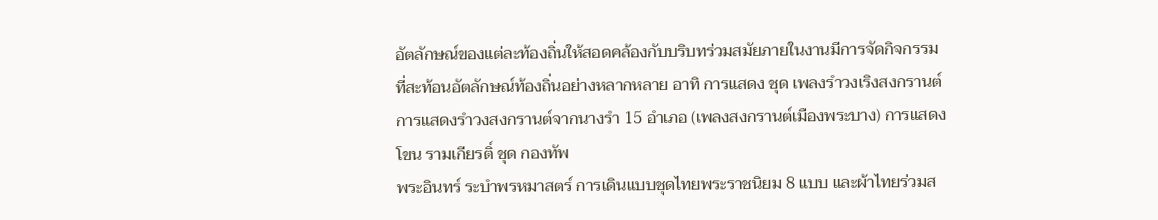อัตลักษณ์ของแต่ละท้องถิ่นให้สอดคล้องกับบริบทร่วมสมัยภายในงานมีการจัดกิจกรรมที่สะท้อนอัตลักษณ์ท้องถิ่นอย่างหลากหลาย อาทิ การแสดง ชุด เพลงรำวงเริงสงกรานต์ การแสดงรำวงสงกรานต์จากนางรำ 15 อำเภอ (เพลงสงกรานต์เมืองพระบาง) การแสดงโขน รามเกียรติ์ ชุด กองทัพ
พระอินทร์ ระบำพรหมาสตร์ การเดินแบบชุดไทยพระราชนิยม 8 แบบ และผ้าไทยร่วมส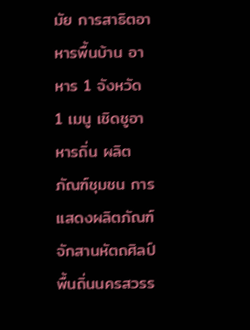มัย การสาธิตอาหารพื้นบ้าน อาหาร 1 จังหวัด 1 เมนู เชิดชูอาหารถิ่น ผลิตภัณฑ์ชุมชน การแสดงผลิตภัณฑ์ จักสานหัตถศิลป์ พื้นถิ่นนครสวรร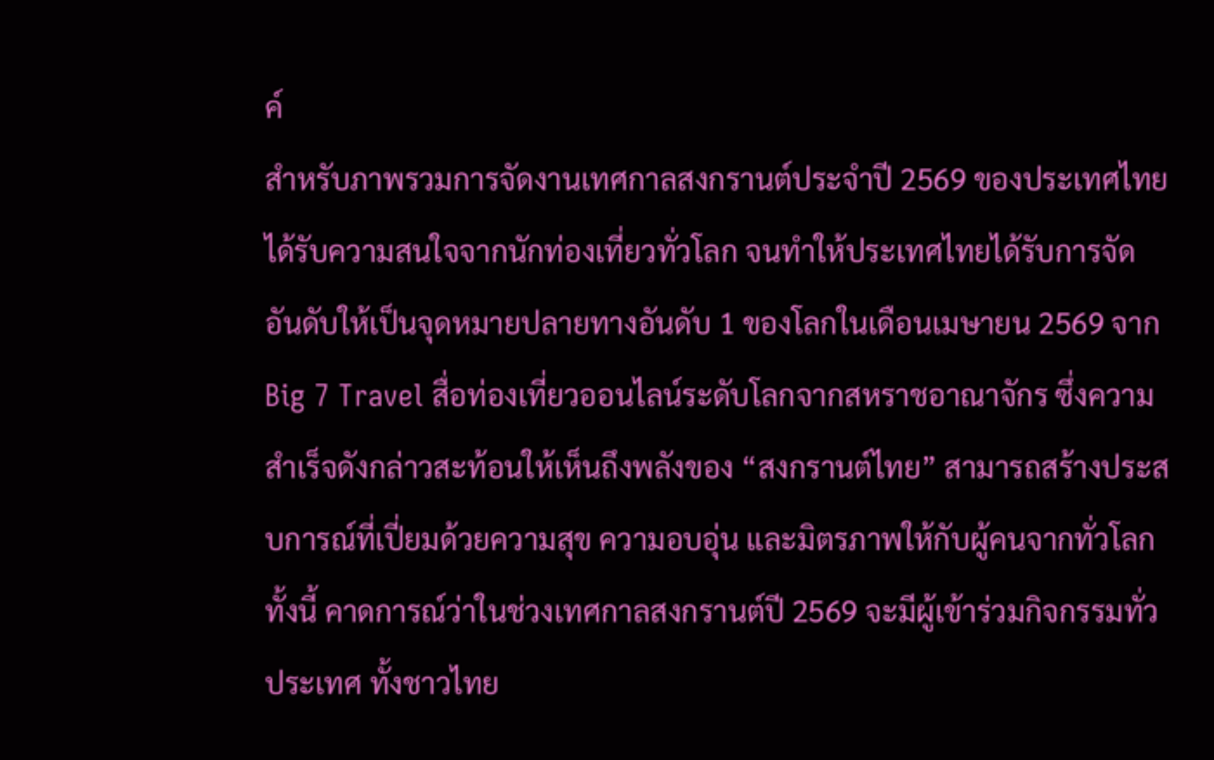ค์
สำหรับภาพรวมการจัดงานเทศกาลสงกรานต์ประจำปี 2569 ของประเทศไทย ได้รับความสนใจจากนักท่องเที่ยวทั่วโลก จนทำให้ประเทศไทยได้รับการจัดอันดับให้เป็นจุดหมายปลายทางอันดับ 1 ของโลกในเดือนเมษายน 2569 จาก Big 7 Travel สื่อท่องเที่ยวออนไลน์ระดับโลกจากสหราชอาณาจักร ซึ่งความสำเร็จดังกล่าวสะท้อนให้เห็นถึงพลังของ “สงกรานต์ไทย” สามารถสร้างประสบการณ์ที่เปี่ยมด้วยความสุข ความอบอุ่น และมิตรภาพให้กับผู้คนจากทั่วโลก ทั้งนี้ คาดการณ์ว่าในช่วงเทศกาลสงกรานต์ปี 2569 จะมีผู้เข้าร่วมกิจกรรมทั่วประเทศ ทั้งชาวไทย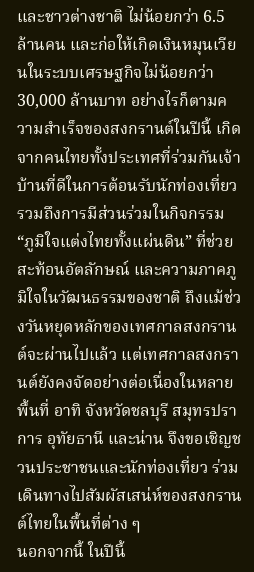และชาวต่างชาติ ไม่น้อยกว่า 6.5 ล้านคน และก่อให้เกิดเงินหมุนเวียนในระบบเศรษฐกิจไม่น้อยกว่า 30,000 ล้านบาท อย่างไรก็ตามความสำเร็จของสงกรานต์ในปีนี้ เกิดจากคนไทยทั้งประเทศที่ร่วมกันเจ้าบ้านที่ดีในการต้อนรับนักท่องเที่ยว รวมถึงการมีส่วนร่วมในกิจกรรม “ภูมิใจแต่งไทยทั้งแผ่นดิน” ที่ช่วยสะท้อนอัตลักษณ์ และความภาคภูมิใจในวัฒนธรรมของชาติ ถึงแม้ช่วงวันหยุดหลักของเทศกาลสงกรานต์จะผ่านไปแล้ว แต่เทศกาลสงกรานต์ยังคงจัดอย่างต่อเนื่องในหลายพื้นที่ อาทิ จังหวัดชลบุรี สมุทรปราการ อุทัยธานี และน่าน จึงขอเชิญชวนประชาชนและนักท่องเที่ยว ร่วมเดินทางไปสัมผัสเสน่ห์ของสงกรานต์ไทยในพื้นที่ต่าง ๆ
นอกจากนี้ ในปีนี้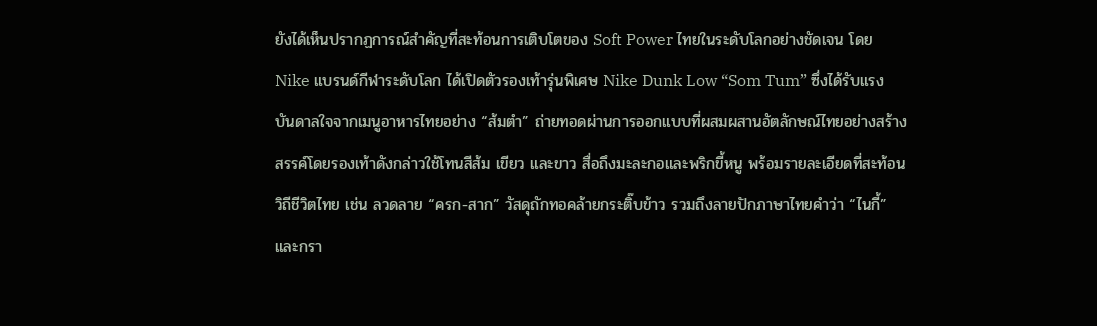ยังได้เห็นปรากฏการณ์สำคัญที่สะท้อนการเติบโตของ Soft Power ไทยในระดับโลกอย่างชัดเจน โดย Nike แบรนด์กีฬาระดับโลก ได้เปิดตัวรองเท้ารุ่นพิเศษ Nike Dunk Low “Som Tum” ซึ่งได้รับแรงบันดาลใจจากเมนูอาหารไทยอย่าง “ส้มตำ” ถ่ายทอดผ่านการออกแบบที่ผสมผสานอัตลักษณ์ไทยอย่างสร้างสรรค์โดยรองเท้าดังกล่าวใช้โทนสีส้ม เขียว และขาว สื่อถึงมะละกอและพริกขี้หนู พร้อมรายละเอียดที่สะท้อนวิถีชีวิตไทย เช่น ลวดลาย “ครก-สาก” วัสดุถักทอคล้ายกระติ๊บข้าว รวมถึงลายปักภาษาไทยคำว่า “ไนกี้” และกรา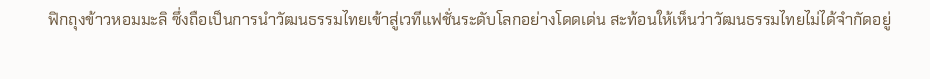ฟิกถุงข้าวหอมมะลิ ซึ่งถือเป็นการนำวัฒนธรรมไทยเข้าสู่เวทีแฟชั่นระดับโลกอย่างโดดเด่น สะท้อนให้เห็นว่าวัฒนธรรมไทยไม่ได้จำกัดอยู่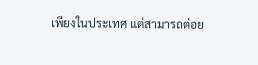เพียงในประเทศ แต่สามารถต่อย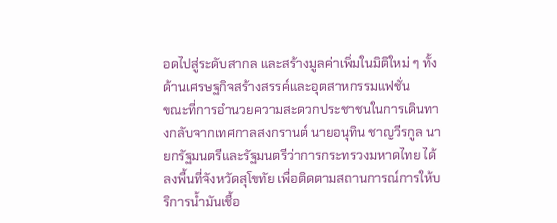อดไปสู่ระดับสากล และสร้างมูลค่าเพิ่มในมิติใหม่ ๆ ทั้งด้านเศรษฐกิจสร้างสรรค์และอุตสาหกรรมแฟชั่น
ขณะที่การอำนวยความสะดวกประชาชนในการเดินทางกลับจากเทศกาลสงกรานต์ นายอนุทิน ชาญวีรกูล นายกรัฐมนตรีและรัฐมนตรีว่าการกระทรวงมหาดไทย ได้ลงพื้นที่จังหวัดสุโขทัย เพื่อติดตามสถานการณ์การให้บริการน้ำมันเชื้อ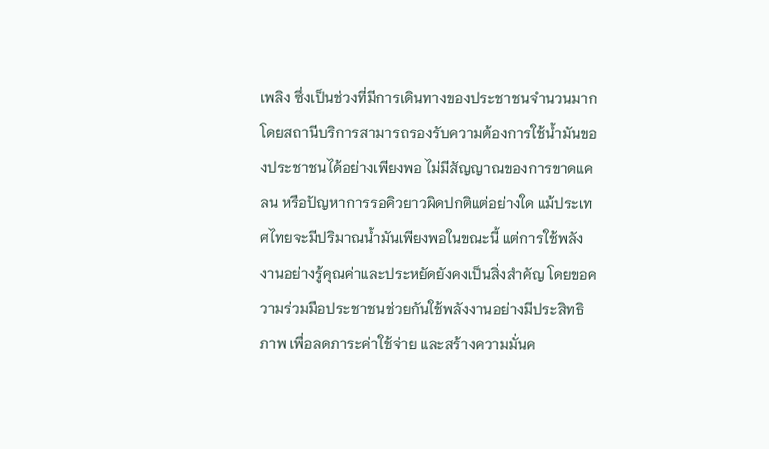เพลิง ซึ่งเป็นช่วงที่มีการเดินทางของประชาชนจำนวนมาก โดยสถานีบริการสามารถรองรับความต้องการใช้น้ำมันของประชาชนได้อย่างเพียงพอ ไม่มีสัญญาณของการขาดแคลน หรือปัญหาการรอคิวยาวผิดปกติแต่อย่างใด แม้ประเทศไทยจะมีปริมาณน้ำมันเพียงพอในขณะนี้ แต่การใช้พลังงานอย่างรู้คุณค่าและประหยัดยังคงเป็นสิ่งสำคัญ โดยขอความร่วมมือประชาชนช่วยกันใช้พลังงานอย่างมีประสิทธิภาพ เพื่อลดภาระค่าใช้จ่าย และสร้างความมั่นค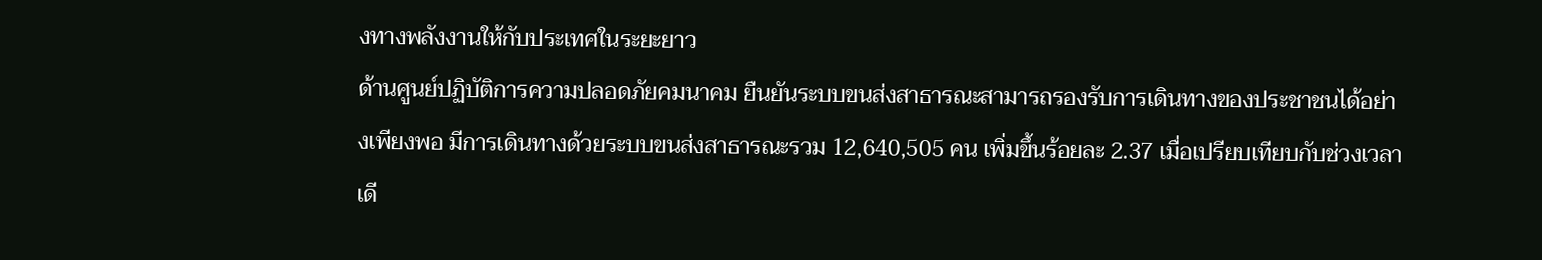งทางพลังงานให้กับประเทศในระยะยาว
ด้านศูนย์ปฏิบัติการความปลอดภัยคมนาคม ยืนยันระบบขนส่งสาธารณะสามารถรองรับการเดินทางของประชาชนได้อย่างเพียงพอ มีการเดินทางด้วยระบบขนส่งสาธารณะรวม 12,640,505 คน เพิ่มขึ้นร้อยละ 2.37 เมื่อเปรียบเทียบกับช่วงเวลาเดี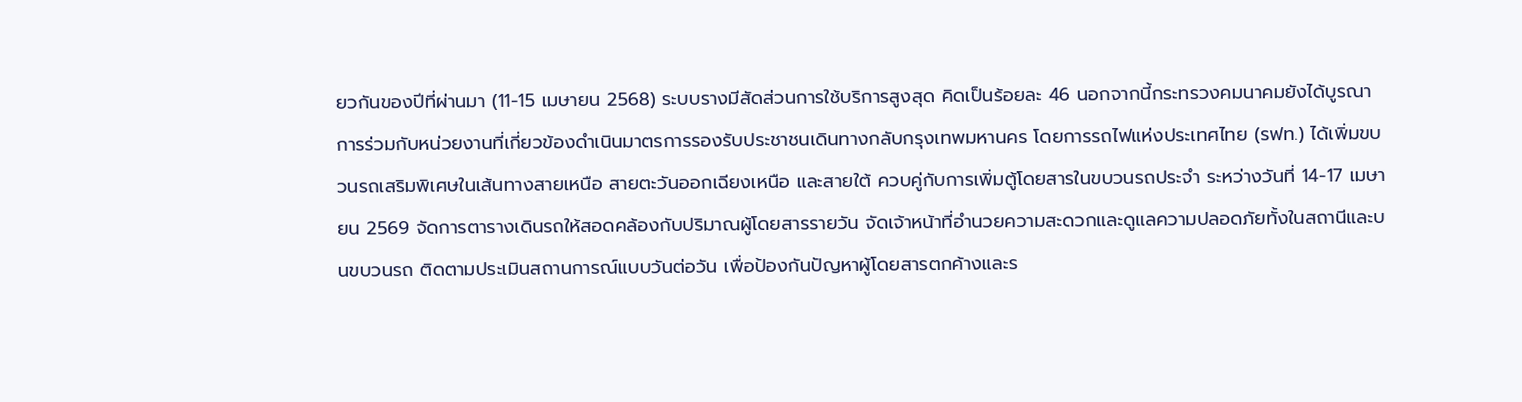ยวกันของปีที่ผ่านมา (11-15 เมษายน 2568) ระบบรางมีสัดส่วนการใช้บริการสูงสุด คิดเป็นร้อยละ 46 นอกจากนี้กระทรวงคมนาคมยังได้บูรณาการร่วมกับหน่วยงานที่เกี่ยวข้องดำเนินมาตรการรองรับประชาชนเดินทางกลับกรุงเทพมหานคร โดยการรถไฟแห่งประเทศไทย (รฟท.) ได้เพิ่มขบวนรถเสริมพิเศษในเส้นทางสายเหนือ สายตะวันออกเฉียงเหนือ และสายใต้ ควบคู่กับการเพิ่มตู้โดยสารในขบวนรถประจำ ระหว่างวันที่ 14-17 เมษายน 2569 จัดการตารางเดินรถให้สอดคล้องกับปริมาณผู้โดยสารรายวัน จัดเจ้าหน้าที่อำนวยความสะดวกและดูแลความปลอดภัยทั้งในสถานีและบนขบวนรถ ติดตามประเมินสถานการณ์แบบวันต่อวัน เพื่อป้องกันปัญหาผู้โดยสารตกค้างและร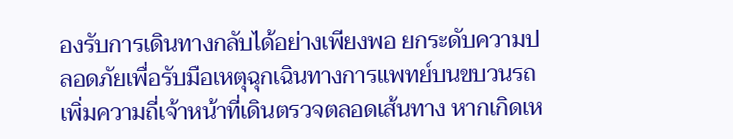องรับการเดินทางกลับได้อย่างเพียงพอ ยกระดับความปลอดภัยเพื่อรับมือเหตุฉุกเฉินทางการแพทย์บนขบวนรถ เพิ่มความถี่เจ้าหน้าที่เดินตรวจตลอดเส้นทาง หากเกิดเห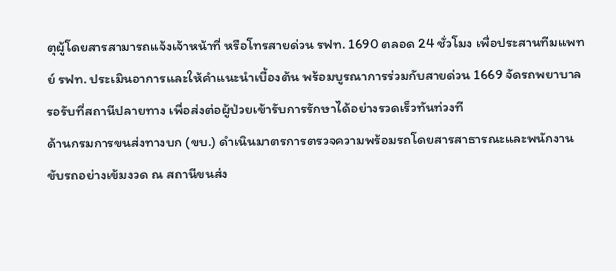ตุผู้โดยสารสามารถแจ้งเจ้าหน้าที่ หรือโทรสายด่วน รฟท. 1690 ตลอด 24 ชั่วโมง เพื่อประสานทีมแพทย์ รฟท. ประเมินอาการและให้คำแนะนำเบื้องต้น พร้อมบูรณาการร่วมกับสายด่วน 1669 จัดรถพยาบาลรอรับที่สถานีปลายทาง เพื่อส่งต่อผู้ป่วยเข้ารับการรักษาได้อย่างรวดเร็วทันท่วงที
ด้านกรมการขนส่งทางบก (ขบ.) ดำเนินมาตรการตรวจความพร้อมรถโดยสารสาธารณะและพนักงานขับรถอย่างเข้มงวด ณ สถานีขนส่ง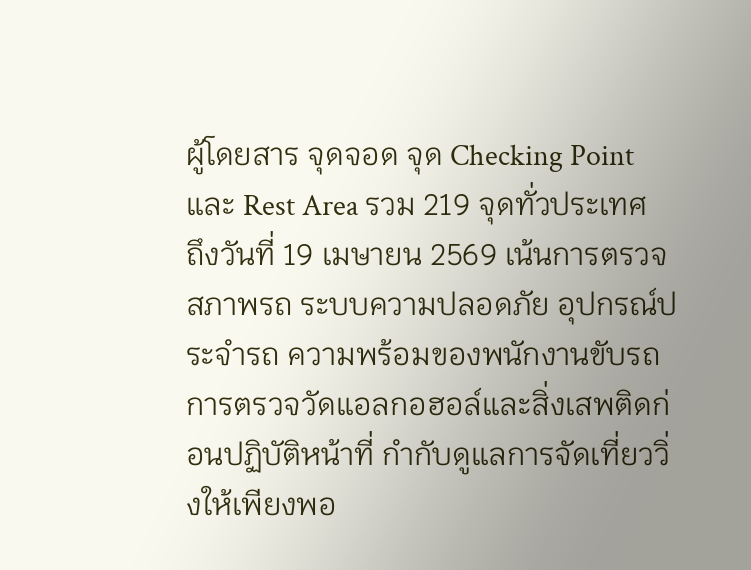ผู้โดยสาร จุดจอด จุด Checking Point และ Rest Area รวม 219 จุดทั่วประเทศ
ถึงวันที่ 19 เมษายน 2569 เน้นการตรวจสภาพรถ ระบบความปลอดภัย อุปกรณ์ประจำรถ ความพร้อมของพนักงานขับรถ การตรวจวัดแอลกอฮอล์และสิ่งเสพติดก่อนปฏิบัติหน้าที่ กำกับดูแลการจัดเที่ยววิ่งให้เพียงพอ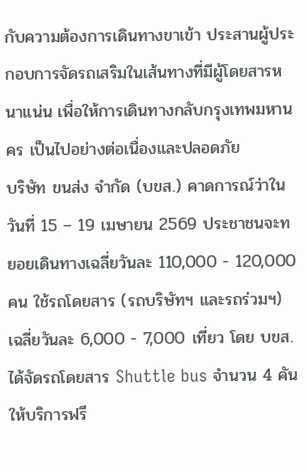กับความต้องการเดินทางขาเข้า ประสานผู้ประกอบการจัดรถเสริมในเส้นทางที่มีผู้โดยสารหนาแน่น เพื่อให้การเดินทางกลับกรุงเทพมหานคร เป็นไปอย่างต่อเนื่องและปลอดภัย
บริษัท ขนส่ง จำกัด (บขส.) คาดการณ์ว่าในวันที่ 15 – 19 เมษายน 2569 ประชาชนจะทยอยเดินทางเฉลี่ยวันละ 110,000 - 120,000 คน ใช้รถโดยสาร (รถบริษัทฯ และรถร่วมฯ) เฉลี่ยวันละ 6,000 - 7,000 เที่ยว โดย บขส. ได้จัดรถโดยสาร Shuttle bus จำนวน 4 คัน ให้บริการฟรี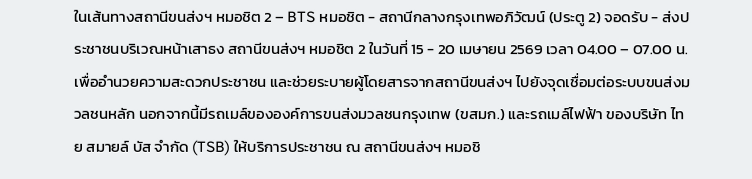ในเส้นทางสถานีขนส่งฯ หมอชิต 2 – BTS หมอชิต - สถานีกลางกรุงเทพอภิวัฒน์ (ประตู 2) จอดรับ - ส่งประชาชนบริเวณหน้าเสาธง สถานีขนส่งฯ หมอชิต 2 ในวันที่ 15 - 20 เมษายน 2569 เวลา 04.00 – 07.00 น. เพื่ออำนวยความสะดวกประชาชน และช่วยระบายผู้โดยสารจากสถานีขนส่งฯ ไปยังจุดเชื่อมต่อระบบขนส่งมวลชนหลัก นอกจากนี้มีรถเมล์ขององค์การขนส่งมวลชนกรุงเทพ (ขสมก.) และรถเมล์ไฟฟ้า ของบริษัท ไทย สมายล์ บัส จำกัด (TSB) ให้บริการประชาชน ณ สถานีขนส่งฯ หมอชิ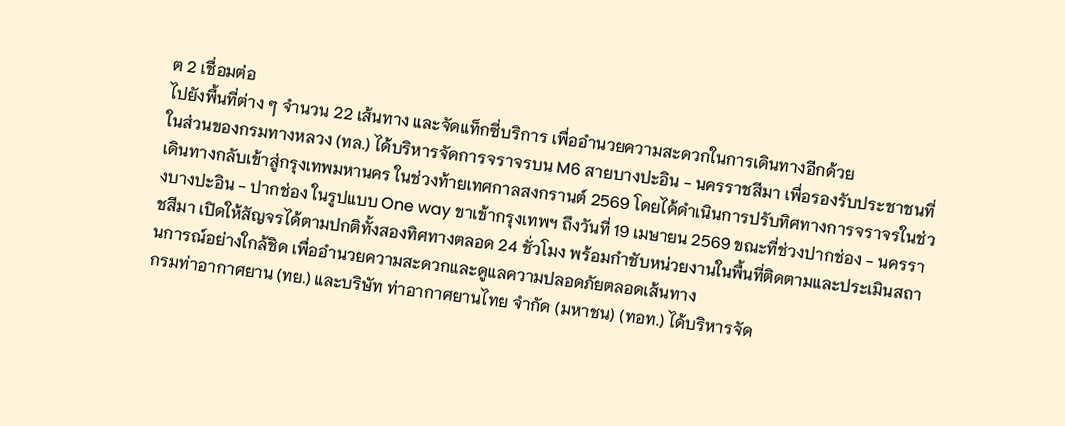ต 2 เชื่อมต่อ
ไปยังพื้นที่ต่าง ๆ จำนวน 22 เส้นทาง และจัดแท็กซี่บริการ เพื่ออำนวยความสะดวกในการเดินทางอีกด้วย
ในส่วนของกรมทางหลวง (ทล.) ได้บริหารจัดการจราจรบน M6 สายบางปะอิน - นครราชสีมา เพื่อรองรับประชาชนที่เดินทางกลับเข้าสู่กรุงเทพมหานคร ในช่วงท้ายเทศกาลสงกรานต์ 2569 โดยได้ดำเนินการปรับทิศทางการจราจรในช่วงบางปะอิน - ปากช่อง ในรูปแบบ One way ขาเข้ากรุงเทพฯ ถึงวันที่ 19 เมษายน 2569 ขณะที่ช่วงปากช่อง - นครราชสีมา เปิดให้สัญจรได้ตามปกติทั้งสองทิศทางตลอด 24 ชั่วโมง พร้อมกำชับหน่วยงานในพื้นที่ติดตามและประเมินสถานการณ์อย่างใกล้ชิด เพื่ออำนวยความสะดวกและดูแลความปลอดภัยตลอดเส้นทาง
กรมท่าอากาศยาน (ทย.) และบริษัท ท่าอากาศยานไทย จำกัด (มหาชน) (ทอท.) ได้บริหารจัด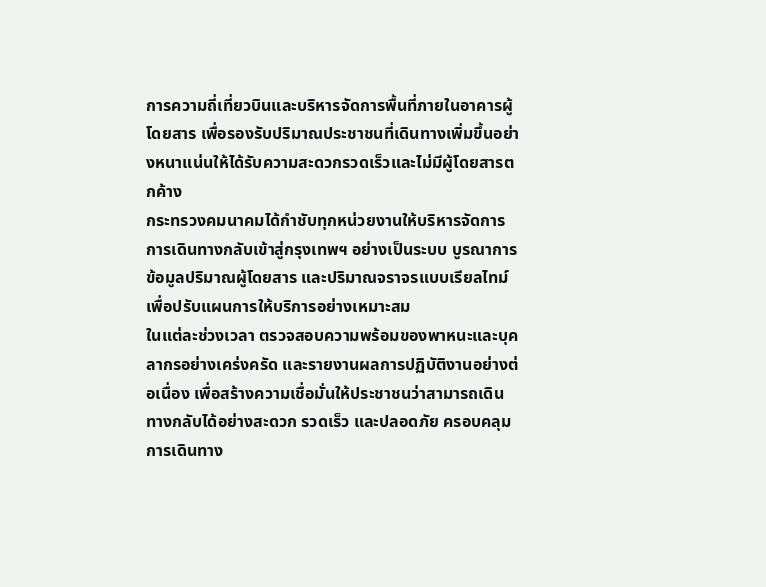การความถี่เที่ยวบินและบริหารจัดการพื้นที่ภายในอาคารผู้โดยสาร เพื่อรองรับปริมาณประชาชนที่เดินทางเพิ่มขึ้นอย่างหนาแน่นให้ได้รับความสะดวกรวดเร็วและไม่มีผู้โดยสารตกค้าง
กระทรวงคมนาคมได้กำชับทุกหน่วยงานให้บริหารจัดการการเดินทางกลับเข้าสู่กรุงเทพฯ อย่างเป็นระบบ บูรณาการข้อมูลปริมาณผู้โดยสาร และปริมาณจราจรแบบเรียลไทม์ เพื่อปรับแผนการให้บริการอย่างเหมาะสม
ในแต่ละช่วงเวลา ตรวจสอบความพร้อมของพาหนะและบุคลากรอย่างเคร่งครัด และรายงานผลการปฏิบัติงานอย่างต่อเนื่อง เพื่อสร้างความเชื่อมั่นให้ประชาชนว่าสามารถเดินทางกลับได้อย่างสะดวก รวดเร็ว และปลอดภัย ครอบคลุมการเดินทาง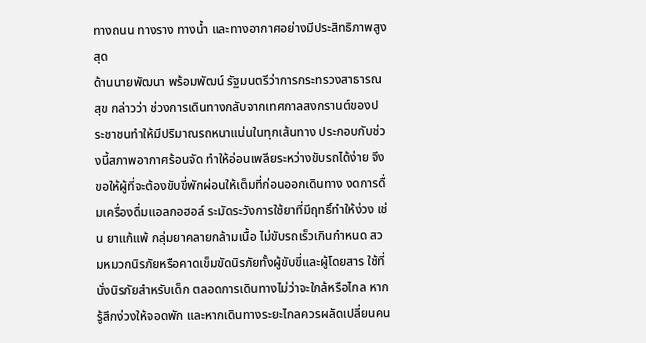ทางถนน ทางราง ทางน้ำ และทางอากาศอย่างมีประสิทธิภาพสูงสุด
ด้านนายพัฒนา พร้อมพัฒน์ รัฐมนตรีว่าการกระทรวงสาธารณสุข กล่าวว่า ช่วงการเดินทางกลับจากเทศกาลสงกรานต์ของประชาชนทำให้มีปริมาณรถหนาแน่นในทุกเส้นทาง ประกอบกับช่วงนี้สภาพอากาศร้อนจัด ทำให้อ่อนเพลียระหว่างขับรถได้ง่าย จึงขอให้ผู้ที่จะต้องขับขี่พักผ่อนให้เต็มที่ก่อนออกเดินทาง งดการดื่มเครื่องดื่มแอลกอฮอล์ ระมัดระวังการใช้ยาที่มีฤทธิ์ทำให้ง่วง เช่น ยาแก้แพ้ กลุ่มยาคลายกล้ามเนื้อ ไม่ขับรถเร็วเกินกำหนด สวมหมวกนิรภัยหรือคาดเข็มขัดนิรภัยทั้งผู้ขับขี่และผู้โดยสาร ใช้ที่นั่งนิรภัยสำหรับเด็ก ตลอดการเดินทางไม่ว่าจะใกล้หรือไกล หากรู้สึกง่วงให้จอดพัก และหากเดินทางระยะไกลควรผลัดเปลี่ยนคน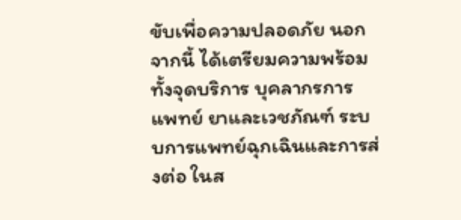ขับเพื่อความปลอดภัย นอกจากนี้ ได้เตรียมความพร้อมทั้งจุดบริการ บุคลากรการแพทย์ ยาและเวชภัณฑ์ ระบบการแพทย์ฉุกเฉินและการส่งต่อ ในส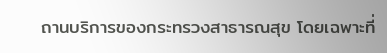ถานบริการของกระทรวงสาธารณสุข โดยเฉพาะที่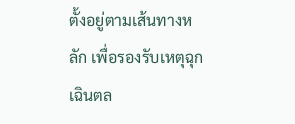ตั้งอยู่ตามเส้นทางหลัก เพื่อรองรับเหตุฉุกเฉินตล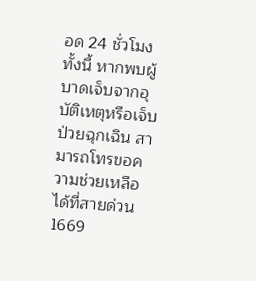อด 24 ชั่วโมง ทั้งนี้ หากพบผู้บาดเจ็บจากอุบัติเหตุหรือเจ็บป่วยฉุกเฉิน สามารถโทรขอความช่วยเหลือได้ที่สายด่วน 1669